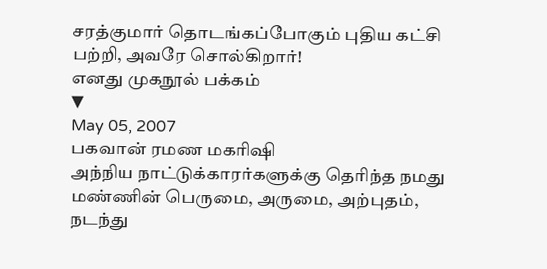சரத்குமார் தொடங்கப்போகும் புதிய கட்சி பற்றி, அவரே சொல்கிறார்!
எனது முகநூல் பக்கம்
▼
May 05, 2007
பகவான் ரமண மகரிஷி
அந்நிய நாட்டுக்காரர்களுக்கு தெரிந்த நமது மண்ணின் பெருமை, அருமை, அற்புதம், நடந்து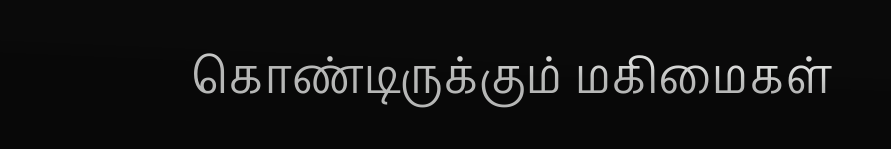கொண்டிருக்கும் மகிமைகள்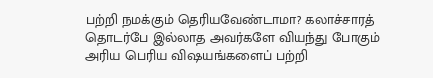பற்றி நமக்கும் தெரியவேண்டாமா? கலாச்சாரத் தொடர்பே இல்லாத அவர்களே வியந்து போகும் அரிய பெரிய விஷயங்களைப் பற்றி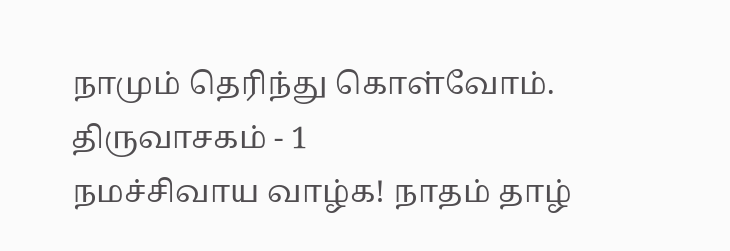நாமும் தெரிந்து கொள்வோம்.
திருவாசகம் - 1
நமச்சிவாய வாழ்க! நாதம் தாழ்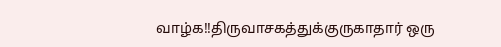வாழ்க!!திருவாசகத்துக்குருகாதார் ஒரு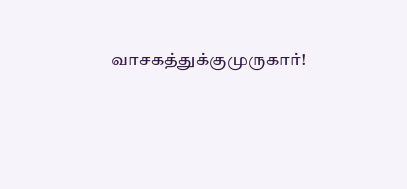வாசகத்துக்குமுருகார்!